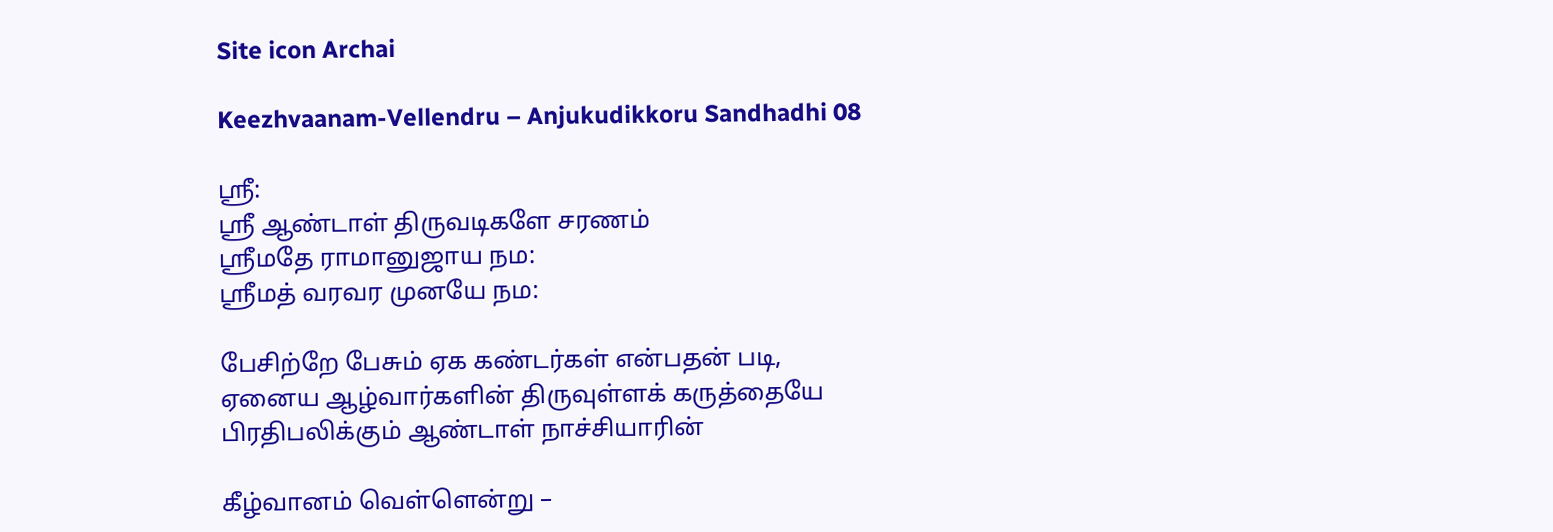Site icon Archai

Keezhvaanam-Vellendru – Anjukudikkoru Sandhadhi 08

ஸ்ரீ:
ஸ்ரீ ஆண்டாள் திருவடிகளே சரணம்
ஸ்ரீமதே ராமானுஜாய நம:
ஸ்ரீமத் வரவர முனயே நம:

பேசிற்றே பேசும் ஏக கண்டர்கள் என்பதன் படி,
ஏனைய ஆழ்வார்களின் திருவுள்ளக் கருத்தையே
பிரதிபலிக்கும் ஆண்டாள் நாச்சியாரின்

கீழ்வானம் வெள்ளென்று –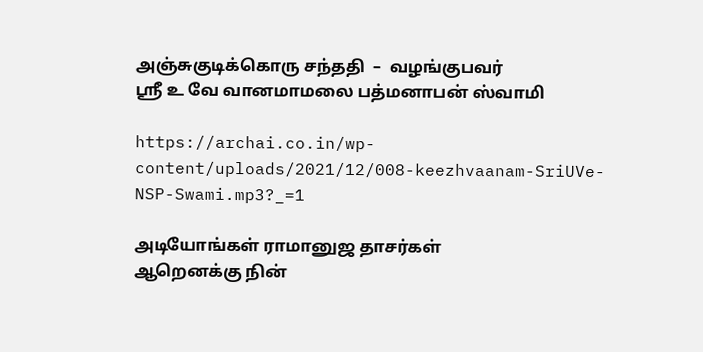அஞ்சுகுடிக்கொரு சந்ததி  –  வழங்குபவர்
ஸ்ரீ உ வே வானமாமலை பத்மனாபன் ஸ்வாமி

https://archai.co.in/wp-content/uploads/2021/12/008-keezhvaanam-SriUVe-NSP-Swami.mp3?_=1

அடியோங்கள் ராமானுஜ தாசர்கள்
ஆறெனக்கு நின்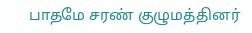பாதமே சரண் குழுமத்தினர்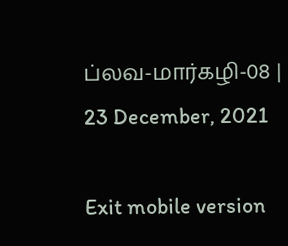ப்லவ-மார்கழி-08 |
23 December, 2021

Exit mobile version